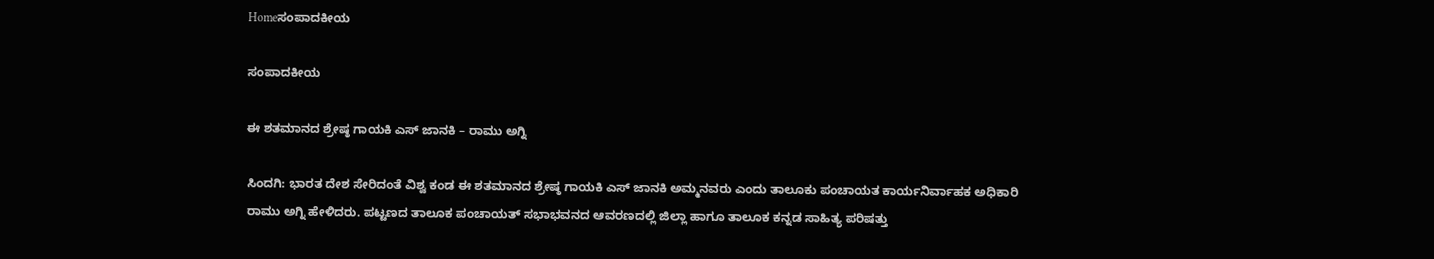Homeಸಂಪಾದಕೀಯ

ಸಂಪಾದಕೀಯ

ಈ ಶತಮಾನದ ಶ್ರೇಷ್ಠ ಗಾಯಕಿ ಎಸ್ ಜಾನಕಿ – ರಾಮು ಅಗ್ನಿ

ಸಿಂದಗಿ: ಭಾರತ ದೇಶ ಸೇರಿದಂತೆ ವಿಶ್ವ ಕಂಡ ಈ ಶತಮಾನದ ಶ್ರೇಷ್ಠ ಗಾಯಕಿ ಎಸ್ ಜಾನಕಿ ಅಮ್ಮನವರು ಎಂದು ತಾಲೂಕು ಪಂಚಾಯತ ಕಾರ್ಯನಿರ್ವಾಹಕ ಅಧಿಕಾರಿ ರಾಮು ಅಗ್ನಿ ಹೇಳಿದರು. ಪಟ್ಟಣದ ತಾಲೂಕ ಪಂಚಾಯತ್ ಸಭಾಭವನದ ಆವರಣದಲ್ಲಿ ಜಿಲ್ಲಾ ಹಾಗೂ ತಾಲೂಕ ಕನ್ನಡ ಸಾಹಿತ್ಯ ಪರಿಷತ್ತು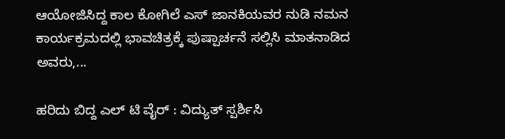ಆಯೋಜಿಸಿದ್ದ ಕಾಲ ಕೋಗಿಲೆ ಎಸ್ ಜಾನಕಿಯವರ ನುಡಿ ನಮನ ಕಾರ್ಯಕ್ರಮದಲ್ಲಿ ಭಾವಚಿತ್ರಕ್ಕೆ ಪುಷ್ಪಾರ್ಚನೆ ಸಲ್ಲಿಸಿ ಮಾತನಾಡಿದ ಅವರು,...

ಹರಿದು ಬಿದ್ದ ಎಲ್ ಟಿ ವೈರ್ : ವಿದ್ಯುತ್ ಸ್ಪರ್ಶಿಸಿ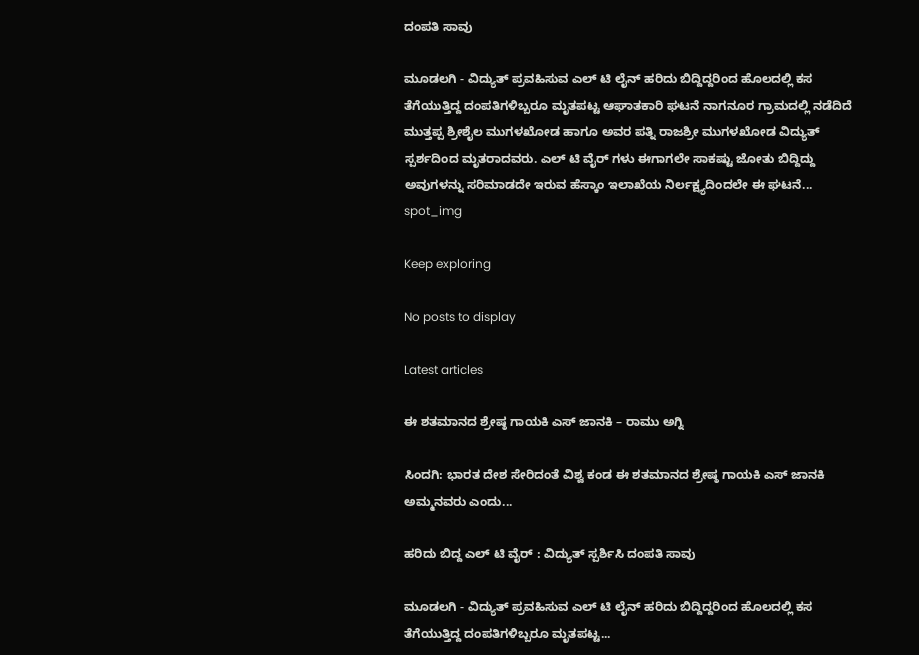ದಂಪತಿ ಸಾವು

ಮೂಡಲಗಿ - ವಿದ್ಯುತ್ ಪ್ರವಹಿಸುವ ಎಲ್ ಟಿ ಲೈನ್ ಹರಿದು ಬಿದ್ದಿದ್ದರಿಂದ ಹೊಲದಲ್ಲಿ ಕಸ ತೆಗೆಯುತ್ತಿದ್ದ ದಂಪತಿಗಳಿಬ್ಬರೂ ಮೃತಪಟ್ಟ ಆಘಾತಕಾರಿ ಘಟನೆ ನಾಗನೂರ ಗ್ರಾಮದಲ್ಲಿ ನಡೆದಿದೆ ಮುತ್ತಪ್ಪ ಶ್ರೀಶೈಲ ಮುಗಳಖೋಡ ಹಾಗೂ ಅವರ ಪತ್ನಿ ರಾಜಶ್ರೀ ಮುಗಳಖೋಡ ವಿದ್ಯುತ್ ಸ್ಪರ್ಶದಿಂದ ಮೃತರಾದವರು. ಎಲ್ ಟಿ ವೈರ್ ಗಳು ಈಗಾಗಲೇ ಸಾಕಷ್ಟು ಜೋತು ಬಿದ್ದಿದ್ದು ಅವುಗಳನ್ನು ಸರಿಮಾಡದೇ ಇರುವ ಹೆಸ್ಕಾಂ ಇಲಾಖೆಯ ನಿರ್ಲಕ್ಷ್ಯದಿಂದಲೇ ಈ ಘಟನೆ...
spot_img

Keep exploring

No posts to display

Latest articles

ಈ ಶತಮಾನದ ಶ್ರೇಷ್ಠ ಗಾಯಕಿ ಎಸ್ ಜಾನಕಿ – ರಾಮು ಅಗ್ನಿ

ಸಿಂದಗಿ: ಭಾರತ ದೇಶ ಸೇರಿದಂತೆ ವಿಶ್ವ ಕಂಡ ಈ ಶತಮಾನದ ಶ್ರೇಷ್ಠ ಗಾಯಕಿ ಎಸ್ ಜಾನಕಿ ಅಮ್ಮನವರು ಎಂದು...

ಹರಿದು ಬಿದ್ದ ಎಲ್ ಟಿ ವೈರ್ : ವಿದ್ಯುತ್ ಸ್ಪರ್ಶಿಸಿ ದಂಪತಿ ಸಾವು

ಮೂಡಲಗಿ - ವಿದ್ಯುತ್ ಪ್ರವಹಿಸುವ ಎಲ್ ಟಿ ಲೈನ್ ಹರಿದು ಬಿದ್ದಿದ್ದರಿಂದ ಹೊಲದಲ್ಲಿ ಕಸ ತೆಗೆಯುತ್ತಿದ್ದ ದಂಪತಿಗಳಿಬ್ಬರೂ ಮೃತಪಟ್ಟ...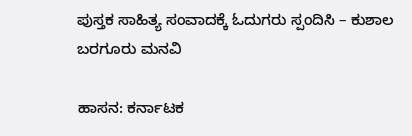ಪುಸ್ತಕ ಸಾಹಿತ್ಯ ಸಂವಾದಕ್ಕೆ ಓದುಗರು ಸ್ಪಂದಿಸಿ – ಕುಶಾಲ ಬರಗೂರು ಮನವಿ

ಹಾಸನ: ಕರ್ನಾಟಕ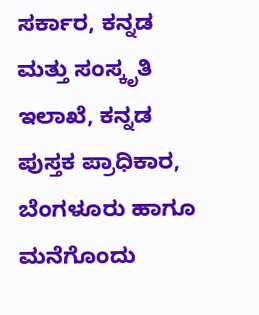ಸರ್ಕಾರ, ಕನ್ನಡ ಮತ್ತು ಸಂಸ್ಕೃತಿ ಇಲಾಖೆ, ಕನ್ನಡ ಪುಸ್ತಕ ಪ್ರಾಧಿಕಾರ, ಬೆಂಗಳೂರು ಹಾಗೂ ಮನೆಗೊಂದು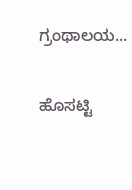ಗ್ರಂಥಾಲಯ...

ಹೊಸಟ್ಟಿ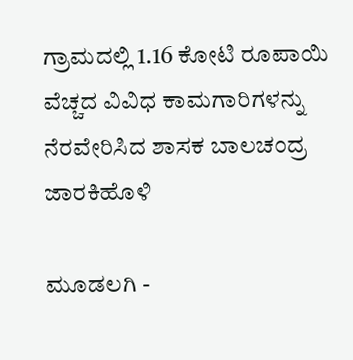ಗ್ರಾಮದಲ್ಲಿ 1.16 ಕೋಟಿ ರೂಪಾಯಿ ವೆಚ್ಚದ ವಿವಿಧ ಕಾಮಗಾರಿಗಳನ್ನು ನೆರವೇರಿಸಿದ ಶಾಸಕ ಬಾಲಚಂದ್ರ ಜಾರಕಿಹೊಳಿ

ಮೂಡಲಗಿ -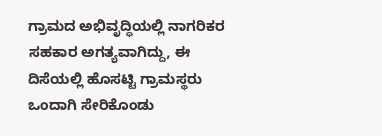ಗ್ರಾಮದ ಅಭಿವೃದ್ಧಿಯಲ್ಲಿ ನಾಗರಿಕರ ಸಹಕಾರ ಅಗತ್ಯವಾಗಿದ್ದು, ಈ ದಿಸೆಯಲ್ಲಿ ಹೊಸಟ್ಟಿ ಗ್ರಾಮಸ್ಥರು ಒಂದಾಗಿ ಸೇರಿಕೊಂಡು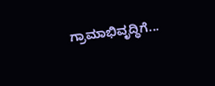ಗ್ರಾಮಾಭಿವೃದ್ಧಿಗೆ...